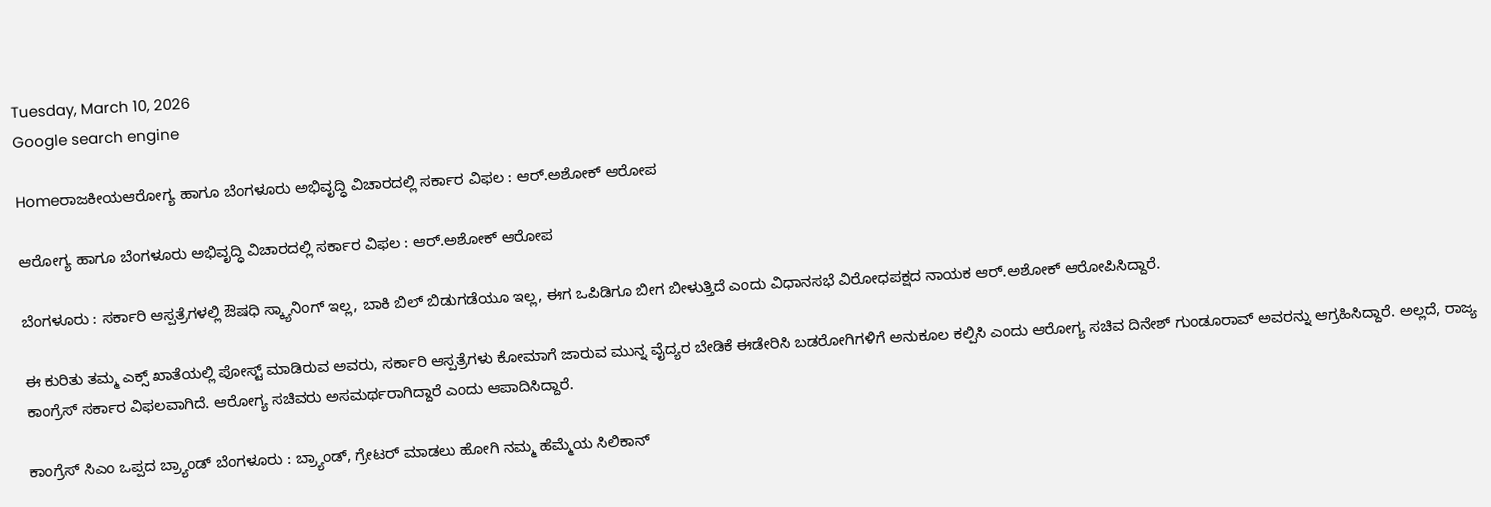Tuesday, March 10, 2026
Google search engine

Homeರಾಜಕೀಯಆರೋಗ್ಯ ಹಾಗೂ ಬೆಂಗಳೂರು ಅಭಿವೃದ್ಧಿ ವಿಚಾರದಲ್ಲಿ ಸರ್ಕಾರ ವಿಫಲ : ಆರ್‌.ಅಶೋಕ್ ಆರೋಪ

ಆರೋಗ್ಯ ಹಾಗೂ ಬೆಂಗಳೂರು ಅಭಿವೃದ್ಧಿ ವಿಚಾರದಲ್ಲಿ ಸರ್ಕಾರ ವಿಫಲ : ಆರ್‌.ಅಶೋಕ್ ಆರೋಪ

ಬೆಂಗಳೂರು : ಸರ್ಕಾರಿ ಆಸ್ಪತ್ರೆಗಳಲ್ಲಿ ಔಷಧಿ ಸ್ಕ್ಯಾನಿಂಗ್‌ ಇಲ್ಲ, ಬಾಕಿ ಬಿಲ್‌ ಬಿಡುಗಡೆಯೂ ಇಲ್ಲ, ಈಗ ಒಪಿಡಿಗೂ ಬೀಗ ಬೀಳುತ್ತಿದೆ ಎಂದು ವಿಧಾನಸಭೆ ವಿರೋಧಪಕ್ಷದ ನಾಯಕ ಆರ್‌.ಅಶೋಕ್‌ ಆರೋಪಿಸಿದ್ದಾರೆ.

ಈ ಕುರಿತು ತಮ್ಮ ಎಕ್ಸ್ ಖಾತೆಯಲ್ಲಿ ಪೋಸ್ಟ್‌ ಮಾಡಿರುವ ಅವರು, ಸರ್ಕಾರಿ ಆಸ್ಪತ್ರೆಗಳು ಕೋಮಾಗೆ ಜಾರುವ ಮುನ್ನ ವೈದ್ಯರ ಬೇಡಿಕೆ ಈಡೇರಿಸಿ ಬಡರೋಗಿಗಳಿಗೆ ಅನುಕೂಲ ಕಲ್ಪಿಸಿ ಎಂದು ಆರೋಗ್ಯ ಸಚಿವ ದಿನೇಶ್‌ ಗುಂಡೂರಾವ್‌ ಅವರನ್ನು ಆಗ್ರಹಿಸಿದ್ದಾರೆ. ಅಲ್ಲದೆ, ರಾಜ್ಯ ಕಾಂಗ್ರೆಸ್‌‍ ಸರ್ಕಾರ ವಿಫಲವಾಗಿದೆ. ಆರೋಗ್ಯ ಸಚಿವರು ಅಸಮರ್ಥರಾಗಿದ್ದಾರೆ ಎಂದು ಆಪಾದಿಸಿದ್ದಾರೆ.

ಕಾಂಗ್ರೆಸ್‌‍ ಸಿಎಂ ಒಪ್ಪದ ಬ್ರ್ಯಾಂಡ್‌ ಬೆಂಗಳೂರು : ಬ್ರ್ಯಾಂಡ್‌, ಗ್ರೇಟರ್‌ ಮಾಡಲು ಹೋಗಿ ನಮ್ಮ ಹೆಮ್ಮೆಯ ಸಿಲಿಕಾನ್‌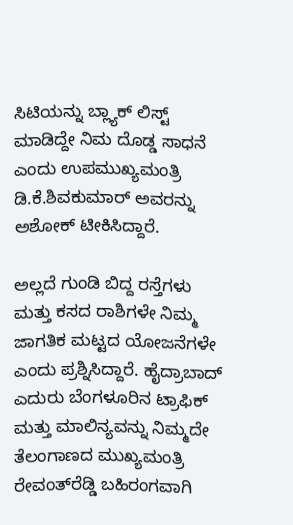ಸಿಟಿಯನ್ನು ಬ್ಲ್ಯಾಕ್‌ ಲಿಸ್ಟ್‌ ಮಾಡಿದ್ದೇ ನಿಮ ದೊಡ್ಡ ಸಾಧನೆ ಎಂದು ಉಪಮುಖ್ಯಮಂತ್ರಿ ಡಿ.ಕೆ.ಶಿವಕುಮಾರ್‌ ಅವರನ್ನು ಅಶೋಕ್‌ ಟೀಕಿಸಿದ್ದಾರೆ.

ಅಲ್ಲದೆ ಗುಂಡಿ ಬಿದ್ದ ರಸ್ತೆಗಳು ಮತ್ತು ಕಸದ ರಾಶಿಗಳೇ ನಿಮ್ಮ ಜಾಗತಿಕ ಮಟ್ಟದ ಯೋಜನೆಗಳೇ ಎಂದು ಪ್ರಶ್ನಿಸಿದ್ದಾರೆ. ಹೈದ್ರಾಬಾದ್‌ ಎದುರು ಬೆಂಗಳೂರಿನ ಟ್ರಾಫಿಕ್‌ ಮತ್ತು ಮಾಲಿನ್ಯವನ್ನು ನಿಮ್ಮದೇ ತೆಲಂಗಾಣದ ಮುಖ್ಯಮಂತ್ರಿ ರೇವಂತ್‌ರೆಡ್ಡಿ ಬಹಿರಂಗವಾಗಿ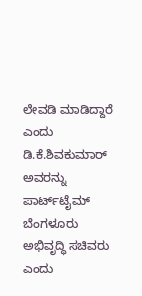ಲೇವಡಿ ಮಾಡಿದ್ದಾರೆ ಎಂದು ಡಿ.ಕೆ.ಶಿವಕುಮಾರ್‌ ಅವರನ್ನು ಪಾರ್ಟ್‌ಟೈಮ್‌ ಬೆಂಗಳೂರು ಅಭಿವೃದ್ಧಿ ಸಚಿವರು ಎಂದು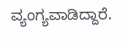ವ್ಯಂಗ್ಯವಾಡಿದ್ದಾರೆ.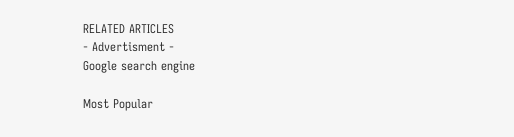RELATED ARTICLES
- Advertisment -
Google search engine

Most Popular